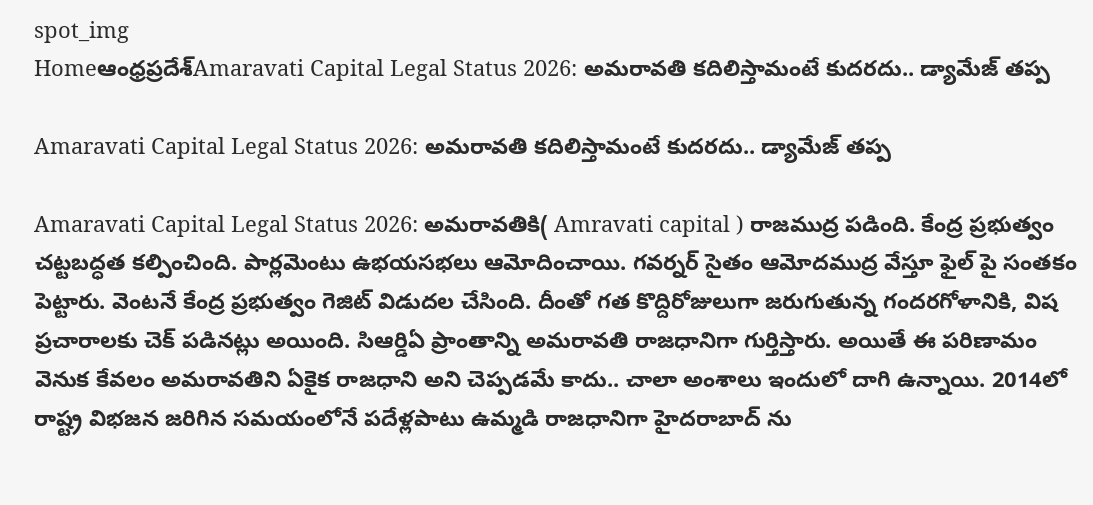spot_img
Homeఆంధ్రప్రదేశ్‌Amaravati Capital Legal Status 2026: అమరావతి కదిలిస్తామంటే కుదరదు.. డ్యామేజ్ తప్ప

Amaravati Capital Legal Status 2026: అమరావతి కదిలిస్తామంటే కుదరదు.. డ్యామేజ్ తప్ప

Amaravati Capital Legal Status 2026: అమరావతికి( Amravati capital ) రాజముద్ర పడింది. కేంద్ర ప్రభుత్వం చట్టబద్ధత కల్పించింది. పార్లమెంటు ఉభయసభలు ఆమోదించాయి. గవర్నర్ సైతం ఆమోదముద్ర వేస్తూ ఫైల్ పై సంతకం పెట్టారు. వెంటనే కేంద్ర ప్రభుత్వం గెజిట్ విడుదల చేసింది. దీంతో గత కొద్దిరోజులుగా జరుగుతున్న గందరగోళానికి, విష ప్రచారాలకు చెక్ పడినట్లు అయింది. సిఆర్డిఏ ప్రాంతాన్ని అమరావతి రాజధానిగా గుర్తిస్తారు. అయితే ఈ పరిణామం వెనుక కేవలం అమరావతిని ఏకైక రాజధాని అని చెప్పడమే కాదు.. చాలా అంశాలు ఇందులో దాగి ఉన్నాయి. 2014లో రాష్ట్ర విభజన జరిగిన సమయంలోనే పదేళ్లపాటు ఉమ్మడి రాజధానిగా హైదరాబాద్ ను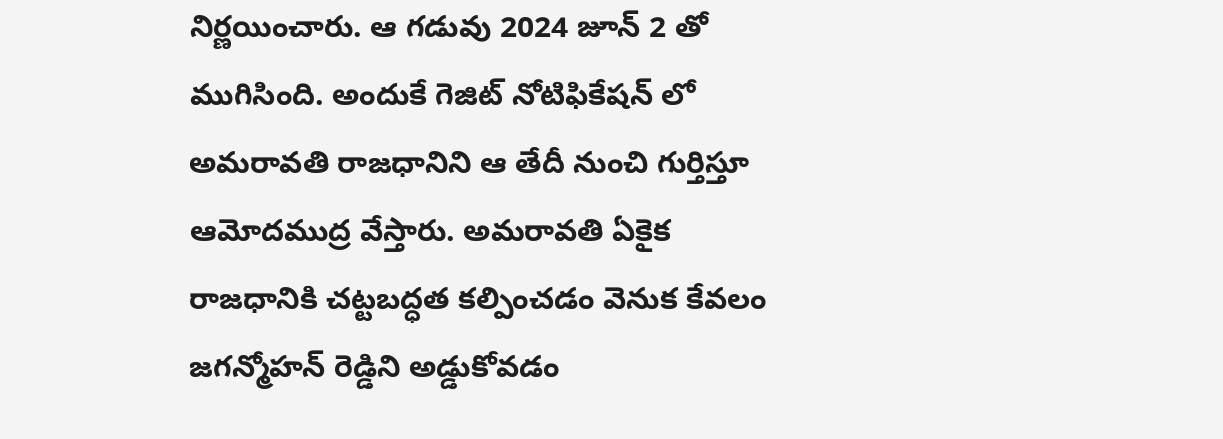నిర్ణయించారు. ఆ గడువు 2024 జూన్ 2 తో ముగిసింది. అందుకే గెజిట్ నోటిఫికేషన్ లో అమరావతి రాజధానిని ఆ తేదీ నుంచి గుర్తిస్తూ ఆమోదముద్ర వేస్తారు. అమరావతి ఏకైక రాజధానికి చట్టబద్ధత కల్పించడం వెనుక కేవలం జగన్మోహన్ రెడ్డిని అడ్డుకోవడం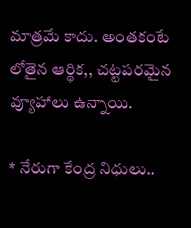మాత్రమే కాదు. అంతకంటే లోతైన ఆర్థిక,, చట్టపరమైన వ్యూహాలు ఉన్నాయి.

* నేరుగా కేంద్ర నిధులు..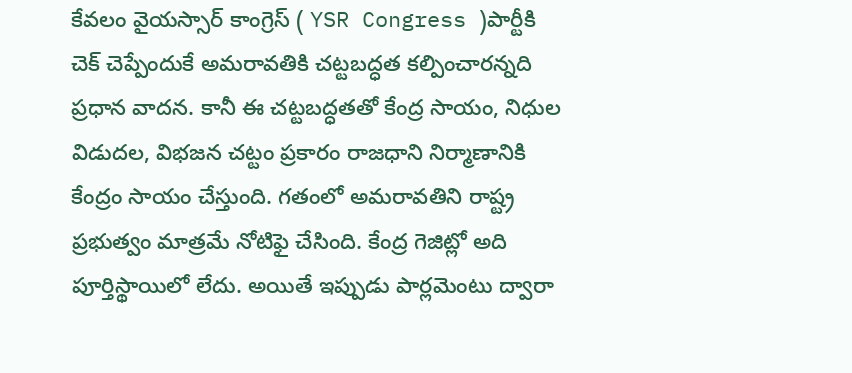కేవలం వైయస్సార్ కాంగ్రెస్ ( YSR Congress )పార్టీకి చెక్ చెప్పేందుకే అమరావతికి చట్టబద్ధత కల్పించారన్నది ప్రధాన వాదన. కానీ ఈ చట్టబద్ధతతో కేంద్ర సాయం, నిధుల విడుదల, విభజన చట్టం ప్రకారం రాజధాని నిర్మాణానికి కేంద్రం సాయం చేస్తుంది. గతంలో అమరావతిని రాష్ట్ర ప్రభుత్వం మాత్రమే నోటిఫై చేసింది. కేంద్ర గెజిట్లో అది పూర్తిస్థాయిలో లేదు. అయితే ఇప్పుడు పార్లమెంటు ద్వారా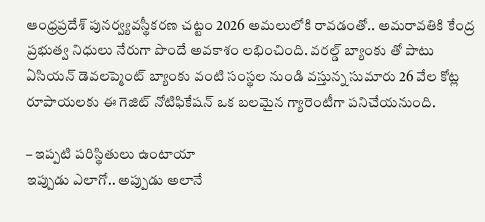ఆంధ్రప్రదేశ్ పునర్వ్యవస్థీకరణ చట్టం 2026 అమలులోకి రావడంతో.. అమరావతికి కేంద్ర ప్రభుత్వ నిధులు నేరుగా పొందే అవకాశం లభించింది. వరల్డ్ బ్యాంకు తో పాటు ఏసియన్ డెవలప్మెంట్ బ్యాంకు వంటి సంస్థల నుండి వస్తున్న సుమారు 26 వేల కోట్ల రూపాయలకు ఈ గెజిట్ నోటిఫికేషన్ ఒక బలమైన గ్యారెంటీగా పనిచేయనుంది.

– ఇప్పటి పరిస్థితులు ఉంటాయా
ఇప్పుడు ఎలాగో.. అప్పుడు అలానే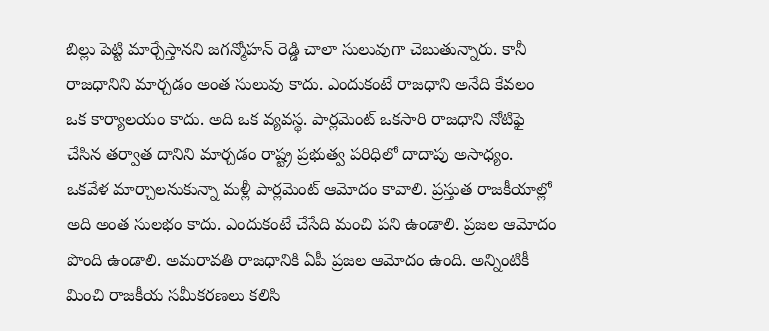బిల్లు పెట్టి మార్చేస్తానని జగన్మోహన్ రెడ్డి చాలా సులువుగా చెబుతున్నారు. కానీ రాజధానిని మార్చడం అంత సులువు కాదు. ఎందుకంటే రాజధాని అనేది కేవలం ఒక కార్యాలయం కాదు. అది ఒక వ్యవస్థ. పార్లమెంట్ ఒకసారి రాజధాని నోటిఫై చేసిన తర్వాత దానిని మార్చడం రాష్ట్ర ప్రభుత్వ పరిధిలో దాదాపు అసాధ్యం. ఒకవేళ మార్చాలనుకున్నా మళ్లీ పార్లమెంట్ ఆమోదం కావాలి. ప్రస్తుత రాజకీయాల్లో అది అంత సులభం కాదు. ఎందుకంటే చేసేది మంచి పని ఉండాలి. ప్రజల ఆమోదం పొంది ఉండాలి. అమరావతి రాజధానికి ఏపీ ప్రజల ఆమోదం ఉంది. అన్నింటికీ మించి రాజకీయ సమీకరణలు కలిసి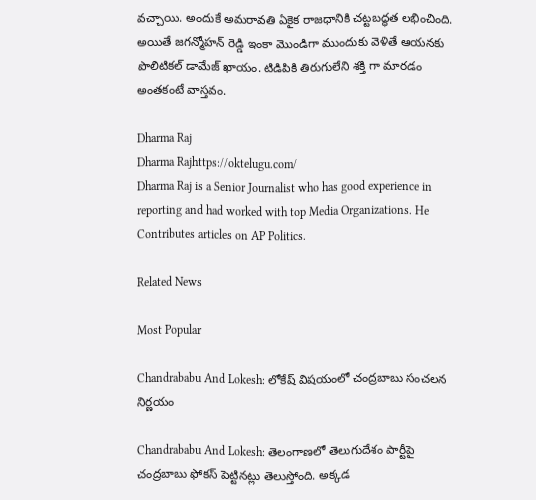వచ్చాయి. అందుకే అమరావతి ఏకైక రాజధానికి చట్టబద్ధత లభించింది. అయితే జగన్మోహన్ రెడ్డి ఇంకా మొండిగా ముందుకు వెళితే ఆయనకు పొలిటికల్ డామేజ్ ఖాయం. టిడిపికి తిరుగులేని శక్తి గా మారడం అంతకంటే వాస్తవం.

Dharma Raj
Dharma Rajhttps://oktelugu.com/
Dharma Raj is a Senior Journalist who has good experience in reporting and had worked with top Media Organizations. He Contributes articles on AP Politics.

Related News

Most Popular

Chandrababu And Lokesh: లోకేష్ విషయంలో చంద్రబాబు సంచలన నిర్ణయం

Chandrababu And Lokesh: తెలంగాణలో తెలుగుదేశం పార్టీపై చంద్రబాబు ఫోకస్ పెట్టినట్లు తెలుస్తోంది. అక్కడ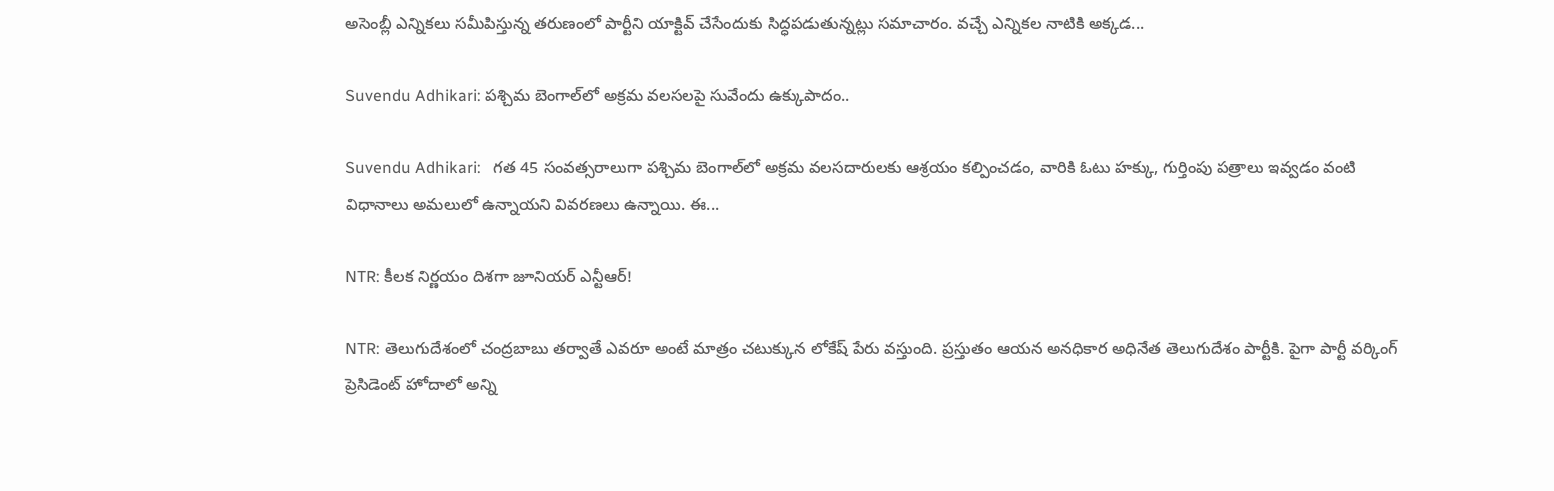అసెంబ్లీ ఎన్నికలు సమీపిస్తున్న తరుణంలో పార్టీని యాక్టివ్ చేసేందుకు సిద్ధపడుతున్నట్లు సమాచారం. వచ్చే ఎన్నికల నాటికి అక్కడ...

Suvendu Adhikari: పశ్చిమ బెంగాల్‌లో అక్రమ వలసలపై సువేందు ఉక్కుపాదం..

Suvendu Adhikari:   గత 45 సంవత్సరాలుగా పశ్చిమ బెంగాల్‌లో అక్రమ వలసదారులకు ఆశ్రయం కల్పించడం, వారికి ఓటు హక్కు, గుర్తింపు పత్రాలు ఇవ్వడం వంటి విధానాలు అమలులో ఉన్నాయని వివరణలు ఉన్నాయి. ఈ...

NTR: కీలక నిర్ణయం దిశగా జూనియర్ ఎన్టీఆర్!

NTR: తెలుగుదేశంలో చంద్రబాబు తర్వాతే ఎవరూ అంటే మాత్రం చటుక్కున లోకేష్ పేరు వస్తుంది. ప్రస్తుతం ఆయన అనధికార అధినేత తెలుగుదేశం పార్టీకి. పైగా పార్టీ వర్కింగ్ ప్రెసిడెంట్ హోదాలో అన్ని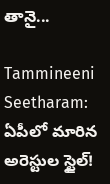తానై...

Tammineeni Seetharam: ఏపీలో మారిన అరెస్టుల స్టైల్!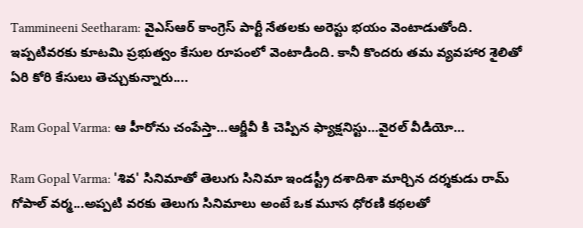Tammineeni Seetharam: వైఎస్ఆర్ కాంగ్రెస్ పార్టీ నేతలకు అరెస్టు భయం వెంటాడుతోంది. ఇప్పటివరకు కూటమి ప్రభుత్వం కేసుల రూపంలో వెంటాడింది. కానీ కొందరు తమ వ్యవహార శైలితో ఏరి కోరి కేసులు తెచ్చుకున్నారు....

Ram Gopal Varma: ఆ హీరోను చంపేస్తా…ఆర్జీవీ కి చెప్పిన ఫ్యాక్షనిస్టు…వైరల్ వీడియో…

Ram Gopal Varma: 'శివ' సినిమాతో తెలుగు సినిమా ఇండస్ట్రీ దశాదిశా మార్చిన దర్శకుడు రామ్ గోపాల్ వర్మ...అప్పటి వరకు తెలుగు సినిమాలు అంటే ఒక మూస ధోరణి కథలతో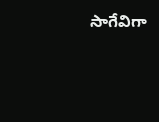సాగేవిగా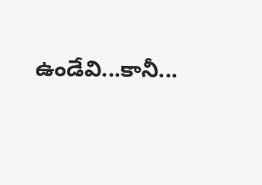ఉండేవి...కానీ...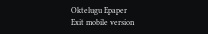Oktelugu Epaper
Exit mobile version